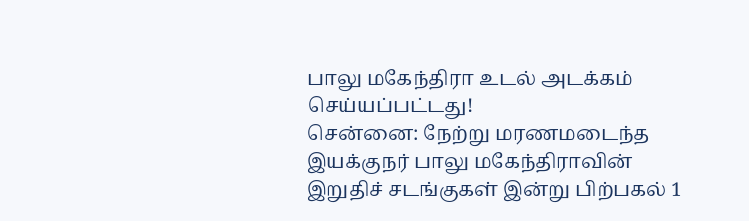பாலு மகேந்திரா உடல் அடக்கம் செய்யப்பட்டது!
சென்னை: நேற்று மரணமடைந்த இயக்குநர் பாலு மகேந்திராவின் இறுதிச் சடங்குகள் இன்று பிற்பகல் 1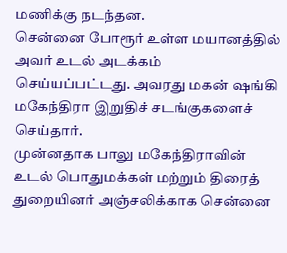மணிக்கு நடந்தன.
சென்னை போரூர் உள்ள மயானத்தில் அவர் உடல் அடக்கம் செய்யப்பட்டது. அவரது மகன் ஷங்கி மகேந்திரா இறுதிச் சடங்குகளைச் செய்தார்.
முன்னதாக பாலு மகேந்திராவின் உடல் பொதுமக்கள் மற்றும் திரைத் துறையினர் அஞ்சலிக்காக சென்னை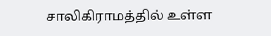சாலிகிராமத்தில் உள்ள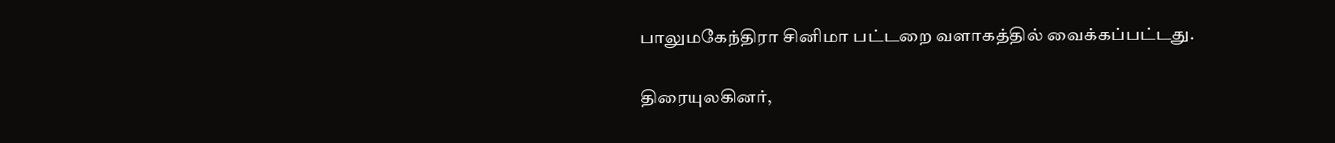பாலுமகேந்திரா சினிமா பட்டறை வளாகத்தில் வைக்கப்பட்டது.

திரையுலகினர்,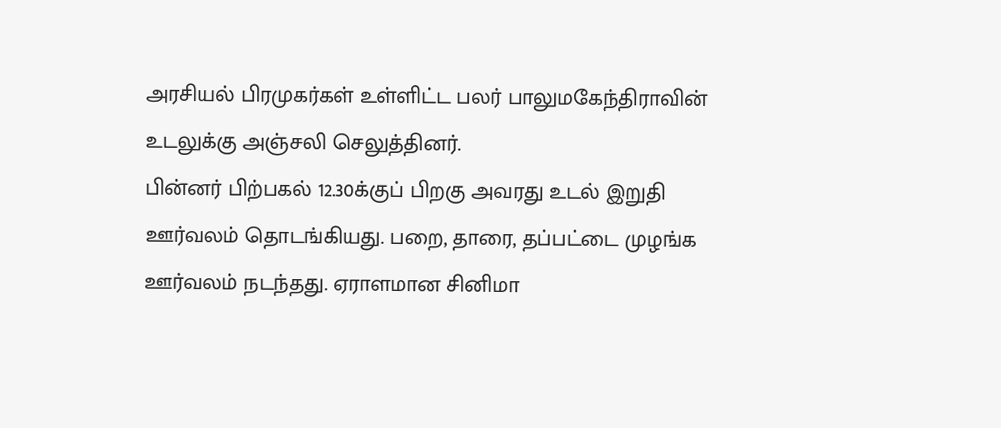அரசியல் பிரமுகர்கள் உள்ளிட்ட பலர் பாலுமகேந்திராவின் உடலுக்கு அஞ்சலி செலுத்தினர்.
பின்னர் பிற்பகல் 12.30க்குப் பிறகு அவரது உடல் இறுதி ஊர்வலம் தொடங்கியது. பறை, தாரை, தப்பட்டை முழங்க ஊர்வலம் நடந்தது. ஏராளமான சினிமா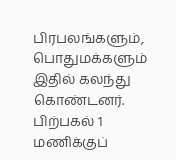பிரபலங்களும், பொதுமக்களும் இதில் கலந்து கொண்டனர்.
பிற்பகல் 1 மணிக்குப்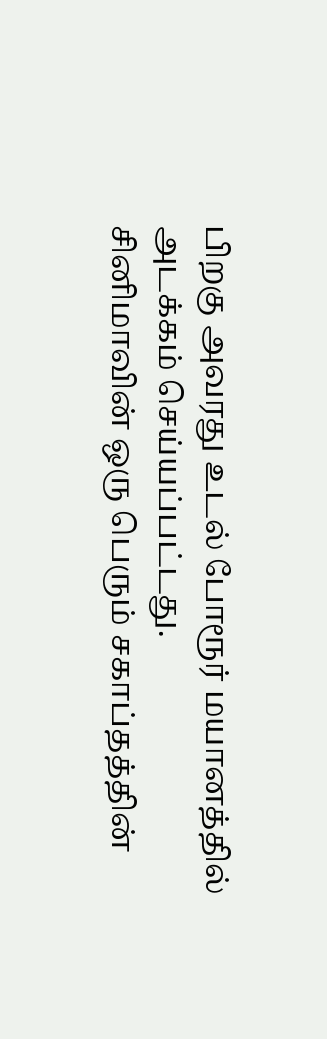பிறகு அவரது உடல் போரூர் மயானத்தில் அடக்கம் செய்யப்பட்டது.
சினிமாவின் ஒரு பெரும் சகாப்தத்தின்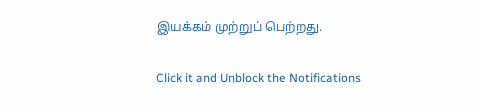இயக்கம் முற்றுப் பெற்றது.


Click it and Unblock the Notifications